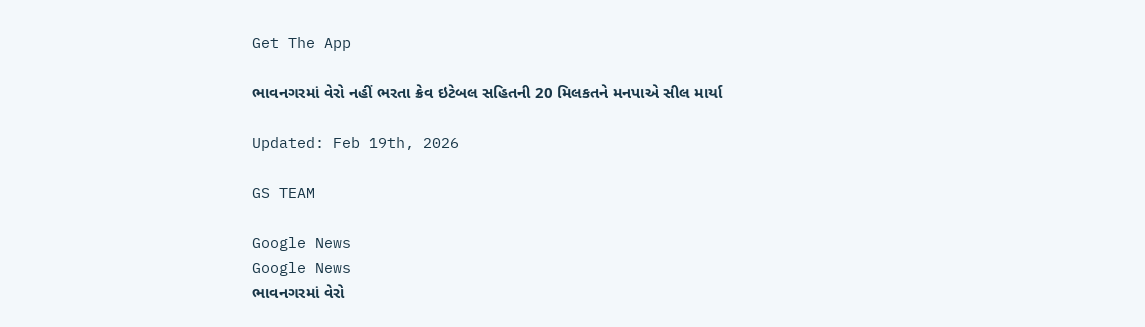Get The App

ભાવનગરમાં વેરો નહીં ભરતા ક્રેવ ઇટેબલ સહિતની 20 મિલકતને મનપાએ સીલ માર્યા

Updated: Feb 19th, 2026

GS TEAM

Google News
Google News
ભાવનગરમાં વેરો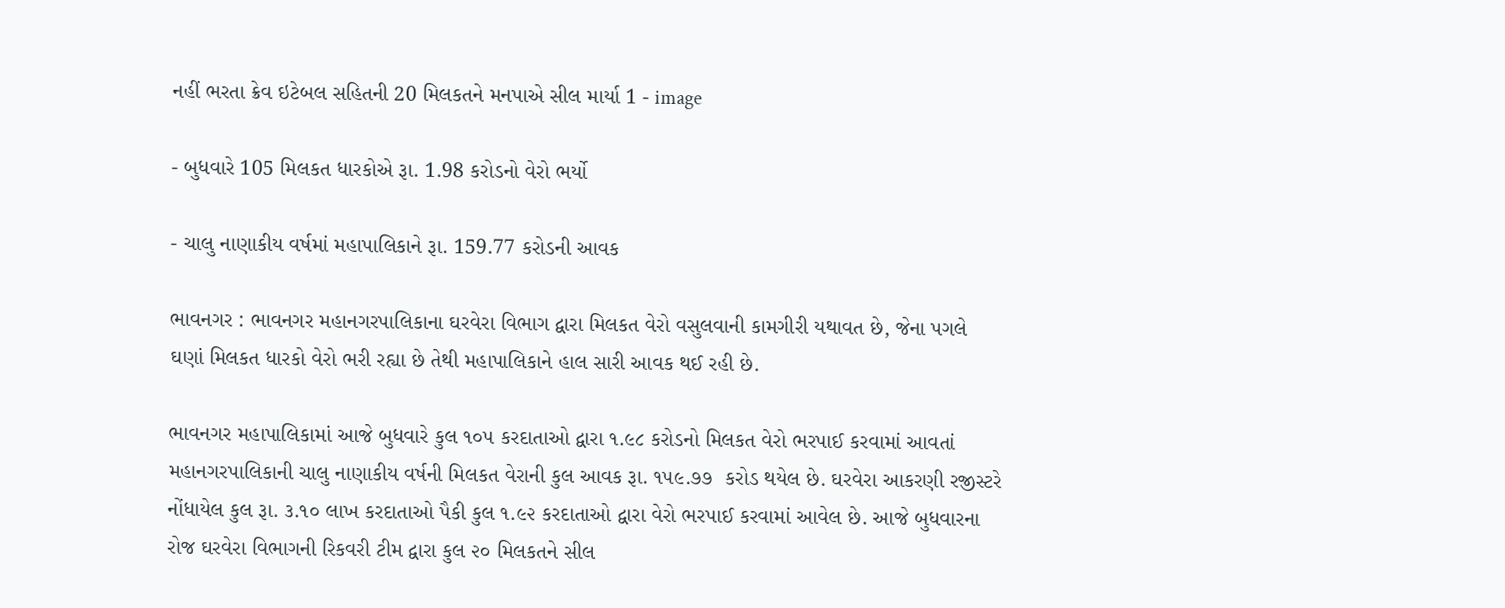નહીં ભરતા ક્રેવ ઇટેબલ સહિતની 20 મિલકતને મનપાએ સીલ માર્યા 1 - image

- બુધવારે 105 મિલકત ધારકોએ રૂા. 1.98 કરોડનો વેરો ભર્યો

- ચાલુ નાણાકીય વર્ષમાં મહાપાલિકાને રૂા. 159.77 કરોડની આવક

ભાવનગર : ભાવનગર મહાનગરપાલિકાના ઘરવેરા વિભાગ દ્વારા મિલકત વેરો વસુલવાની કામગીરી યથાવત છે, જેના પગલે ઘણાં મિલકત ધારકો વેરો ભરી રહ્યા છે તેથી મહાપાલિકાને હાલ સારી આવક થઈ રહી છે.

ભાવનગર મહાપાલિકામાં આજે બુધવારે કુલ ૧૦૫ કરદાતાઓ દ્વારા ૧.૯૮ કરોડનો મિલકત વેરો ભરપાઈ કરવામાં આવતાં મહાનગરપાલિકાની ચાલુ નાણાકીય વર્ષની મિલકત વેરાની કુલ આવક રૂા. ૧૫૯.૭૭  કરોડ થયેલ છે. ઘરવેરા આકરણી રજીસ્ટરે નોંધાયેલ કુલ રૂા. ૩.૧૦ લાખ કરદાતાઓ પૈકી કુલ ૧.૯૨ કરદાતાઓ દ્વારા વેરો ભરપાઈ કરવામાં આવેલ છે. આજે બુધવારના રોજ ઘરવેરા વિભાગની રિકવરી ટીમ દ્વારા કુલ ૨૦ મિલકતને સીલ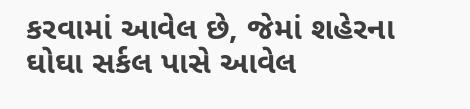કરવામાં આવેલ છે, જેમાં શહેરના ઘોઘા સર્કલ પાસે આવેલ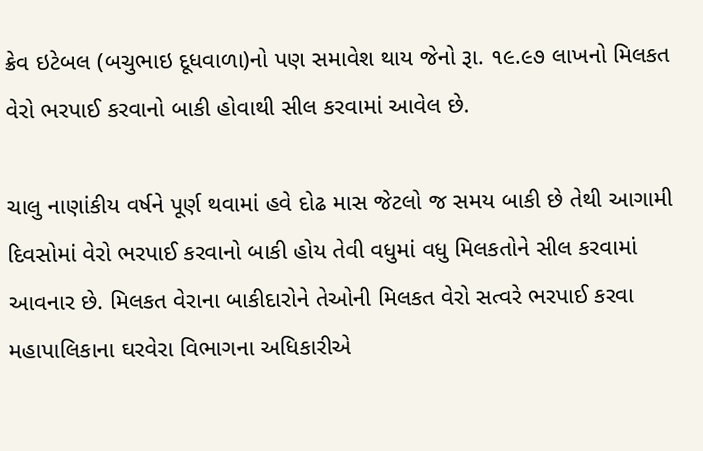ક્રેવ ઇટેબલ (બચુભાઇ દૂધવાળા)નો પણ સમાવેશ થાય જેનો રૂા. ૧૯.૯૭ લાખનો મિલકત વેરો ભરપાઈ કરવાનો બાકી હોવાથી સીલ કરવામાં આવેલ છે.

ચાલુ નાણાંકીય વર્ષને પૂર્ણ થવામાં હવે દોઢ માસ જેટલો જ સમય બાકી છે તેથી આગામી દિવસોમાં વેરો ભરપાઈ કરવાનો બાકી હોય તેવી વધુમાં વધુ મિલકતોને સીલ કરવામાં આવનાર છે. મિલકત વેરાના બાકીદારોને તેઓની મિલકત વેરો સત્વરે ભરપાઈ કરવા મહાપાલિકાના ઘરવેરા વિભાગના અધિકારીએ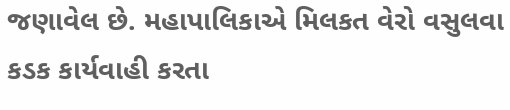જણાવેલ છે. મહાપાલિકાએ મિલકત વેરો વસુલવા કડક કાર્યવાહી કરતા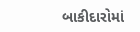બાકીદારોમાં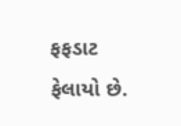ફફડાટ ફેલાયો છે.